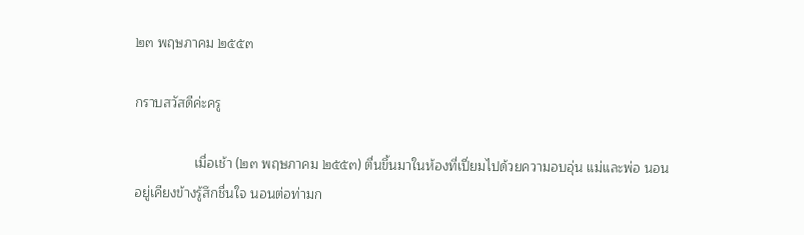๒๓ พฤษภาคม ๒๕๕๓

กราบสวัสดีค่ะครู

                เมื่อเช้า (๒๓ พฤษภาคม ๒๕๕๓) ตื่นขึ้นมาในห้องที่เปี่ยมไปด้วยความอบอุ่น แม่และพ่อ นอนอยู่เคียงข้างรู้สึกชื่นใจ นอนต่อท่ามก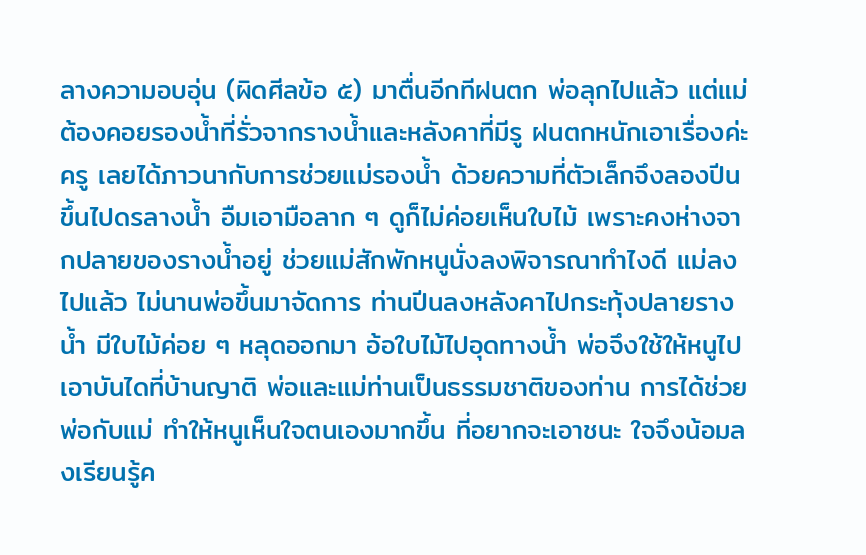ลางความอบอุ่น (ผิดศีลข้อ ๕) มาตื่นอีกทีฝนตก พ่อลุกไปแล้ว แต่แม่ต้องคอยรองน้ำที่รั่วจากรางน้ำและหลังคาที่มีรู ฝนตกหนักเอาเรื่องค่ะครู เลยได้ภาวนากับการช่วยแม่รองน้ำ ด้วยความที่ตัวเล็กจึงลองปีนขึ้นไปดรลางน้ำ อืมเอามือลาก ๆ ดูก็ไม่ค่อยเห็นใบไม้ เพราะคงห่างจากปลายของรางน้ำอยู่ ช่วยแม่สักพักหนูนั่งลงพิจารณาทำไงดี แม่ลงไปแล้ว ไม่นานพ่อขึ้นมาจัดการ ท่านปีนลงหลังคาไปกระทุ้งปลายรางน้ำ มีใบไม้ค่อย ๆ หลุดออกมา อ้อใบไม้ไปอุดทางน้ำ พ่อจึงใช้ให้หนูไปเอาบันไดที่บ้านญาติ พ่อและแม่ท่านเป็นธรรมชาติของท่าน การได้ช่วยพ่อกับแม่ ทำให้หนูเห็นใจตนเองมากขึ้น ที่อยากจะเอาชนะ ใจจึงน้อมลงเรียนรู้ค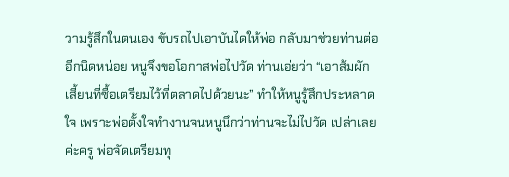วามรู้สึกในตนเอง ขับรถไปเอาบันไดให้พ่อ กลับมาช่วยท่านต่ออีกนิดหน่อย หนูจึงขอโอกาสพ่อไปวัด ท่านเอ่ยว่า “เอาส้มผักเสี้ยนที่ซื้อเตรียมไว้ที่ตลาดไปด้วยนะ” ทำให้หนูรู้สึกประหลาดใจ เพราะพ่อตั้งใจทำงานจนหนูนึกว่าท่านจะไม่ไปวัด เปล่าเลยค่ะครู พ่อจัดเตรียมทุ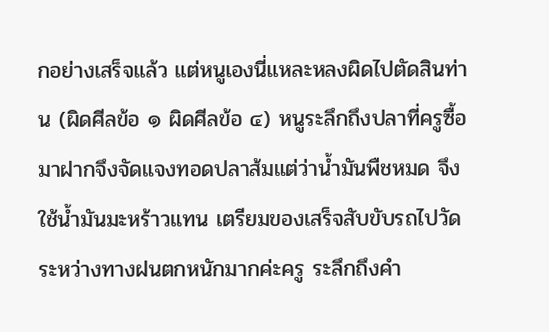กอย่างเสร็จแล้ว แต่หนูเองนี่แหละหลงผิดไปตัดสินท่าน (ผิดศีลข้อ ๑ ผิดศีลข้อ ๔) หนูระลึกถึงปลาที่ครูซื้อมาฝากจึงจัดแจงทอดปลาส้มแต่ว่าน้ำมันพืชหมด จึงใช้น้ำมันมะหร้าวแทน เตรียมของเสร็จสับขับรถไปวัด ระหว่างทางฝนตกหนักมากค่ะครู ระลึกถึงคำ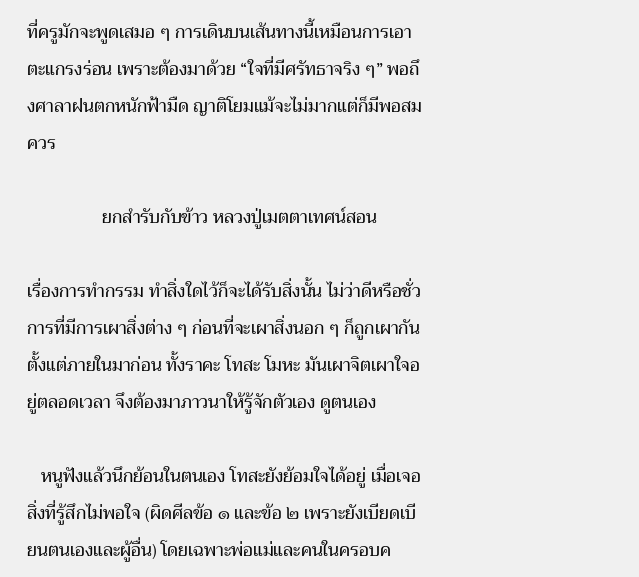ที่ครูมักจะพูดเสมอ ๆ การเดินบนเส้นทางนี้เหมือนการเอาตะแกรงร่อน เพราะต้องมาด้วย “ใจที่มีศรัทธาจริง ๆ” พอถึงศาลาฝนตกหนักฟ้ามืด ญาติโยมแม้จะไม่มากแต่ก็มีพอสมควร

                ยกสำรับกับข้าว หลวงปู่เมตตาเทศน์สอน

เรื่องการทำกรรม ทำสิ่งใดไว้ก็จะได้รับสิ่งนั้น ไม่ว่าดีหรือชั่ว การที่มีการเผาสิ่งต่าง ๆ ก่อนที่จะเผาสิ่งนอก ๆ ก็ถูกเผากันตั้งแต่ภายในมาก่อน ทั้งราคะ โทสะ โมหะ มันเผาจิตเผาใจอยู่ตลอดเวลา จึงต้องมาภาวนาให้รู้จักตัวเอง ดูตนเอง

   หนูฟังแล้วนึกย้อนในตนเอง โทสะยังย้อมใจได้อยู่ เมื่อเจอสิ่งที่รู้สึกไม่พอใจ (ผิดศีลข้อ ๑ และข้อ ๒ เพราะยังเบียดเบียนตนเองและผู้อื่น) โดยเฉพาะพ่อแม่และคนในครอบค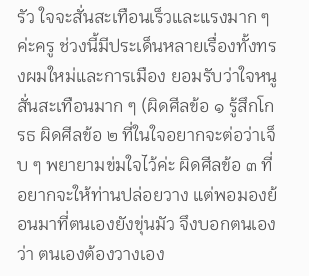รัว ใจจะสั่นสะเทือนเร็วและแรงมาก ๆ ค่ะครู ช่วงนี้มีประเด็นหลายเรื่องทั้งทรงผมใหม่และการเมือง ยอมรับว่าใจหนูสั่นสะเทือนมาก ๆ (ผิดศีลข้อ ๑ รู้สึกโกรธ ผิดศีลข้อ ๒ ที่ในใจอยากจะต่อว่าเจ็บ ๆ พยายามข่มใจไว้ค่ะ ผิดศีลข้อ ๓ ที่อยากจะให้ท่านปล่อยวาง แต่พอมองย้อนมาที่ตนเองยังขุ่นมัว จึงบอกตนเองว่า ตนเองต้องวางเอง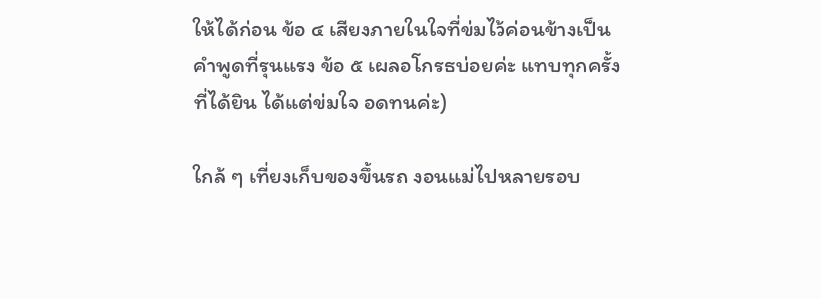ให้ได้ก่อน ข้อ ๔ เสียงภายในใจที่ข่มไว้ค่อนข้างเป็นคำพูดที่รุนแรง ข้อ ๕ เผลอโกรธบ่อยค่ะ แทบทุกครั้งที่ได้ยิน ได้แต่ข่มใจ อดทนค่ะ)

ใกล้ ๆ เที่ยงเก็บของขึ้นรถ งอนแม่ไปหลายรอบ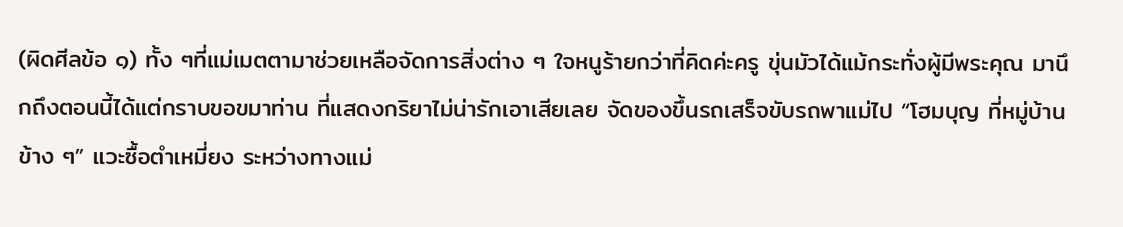(ผิดศีลข้อ ๑) ทั้ง ๆที่แม่เมตตามาช่วยเหลือจัดการสิ่งต่าง ๆ ใจหนูร้ายกว่าที่คิดค่ะครู ขุ่นมัวได้แม้กระทั่งผู้มีพระคุณ มานึกถึงตอนนี้ได้แต่กราบขอขมาท่าน ที่แสดงกริยาไม่น่ารักเอาเสียเลย จัดของขึ้นรถเสร็จขับรถพาแม่ไป “โฮมบุญ ที่หมู่บ้านข้าง ๆ” แวะซื้อตำเหมี่ยง ระหว่างทางแม่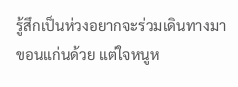รู้สึกเป็นห่วงอยากจะร่วมเดินทางมาขอนแก่นด้วย แต่ใจหนูห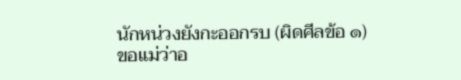นักหน่วงยังกะออกรบ (ผิดศีลข้อ ๑) ขอแม่ว่าอ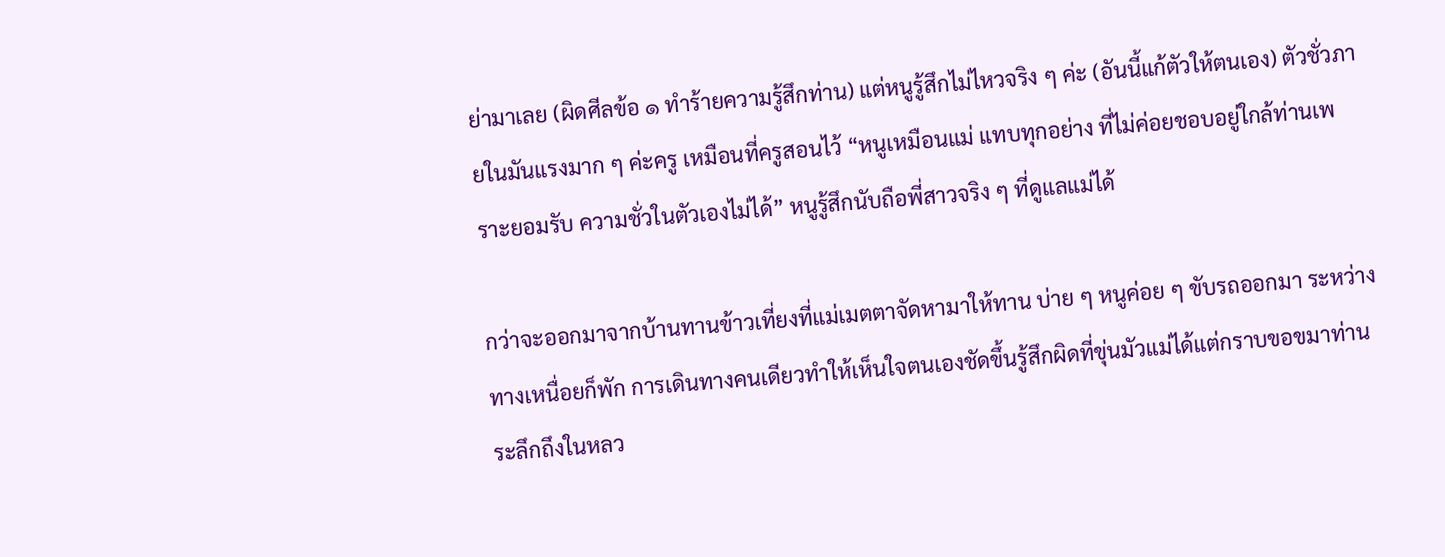ย่ามาเลย (ผิดศีลข้อ ๑ ทำร้ายความรู้สึกท่าน) แต่หนูรู้สึกไม่ไหวจริง ๆ ค่ะ (อันนี้แก้ตัวให้ตนเอง) ตัวชั่วภายในมันแรงมาก ๆ ค่ะครู เหมือนที่ครูสอนไว้ “หนูเหมือนแม่ แทบทุกอย่าง ที่ไม่ค่อยชอบอยู่ใกล้ท่านเพราะยอมรับ ความชั่วในตัวเองไม่ได้” หนูรู้สึกนับถือพี่สาวจริง ๆ ที่ดูแลแม่ได้

กว่าจะออกมาจากบ้านทานข้าวเที่ยงที่แม่เมตตาจัดหามาให้ทาน บ่าย ๆ หนูค่อย ๆ ขับรถออกมา ระหว่างทางเหนื่อยก็พัก การเดินทางคนเดียวทำให้เห็นใจตนเองชัดขึ้นรู้สึกผิดที่ขุ่นมัวแม่ได้แต่กราบขอขมาท่าน ระลึกถึงในหลว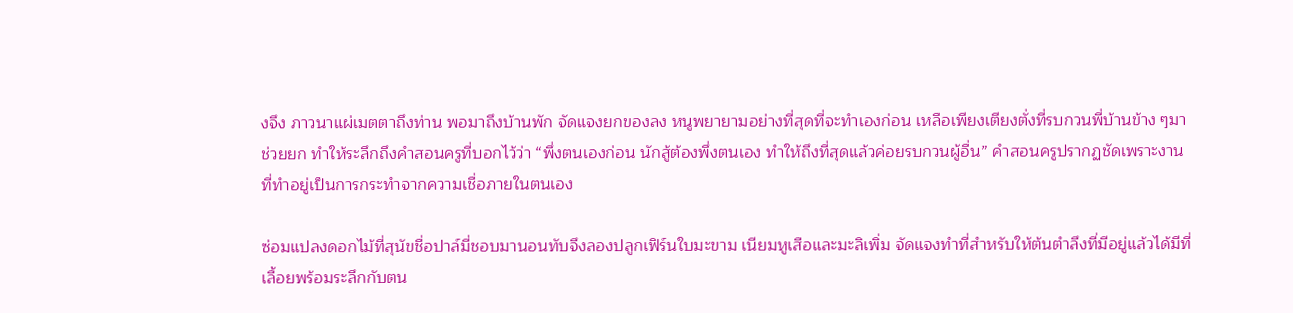งจึง ภาวนาแผ่เมตตาถึงท่าน พอมาถึงบ้านพัก จัดแจงยกของลง หนูพยายามอย่างที่สุดที่จะทำเองก่อน เหลือเพียงเตียงตั่งที่รบกวนพี่บ้านข้าง ๆมาช่วยยก ทำให้ระลึกถึงคำสอนครูที่บอกไว้ว่า “พึ่งตนเองก่อน นักสู้ต้องพึ่งตนเอง ทำให้ถึงที่สุดแล้วค่อยรบกวนผู้อื่น” คำสอนครูปรากฏชัดเพราะงานที่ทำอยู่เป็นการกระทำจากความเชื่อภายในตนเอง

ซ่อมแปลงดอกไม้ที่สุนัขชื่อปาล์มี่ชอบมานอนทับจึงลองปลูกเฟิร์นใบมะขาม เนียมหูเสือและมะลิเพิ่ม จัดแจงทำที่สำหรับให้ต้นตำลึงที่มีอยู่แล้วได้มีที่เลื้อยพร้อมระลึกกับตน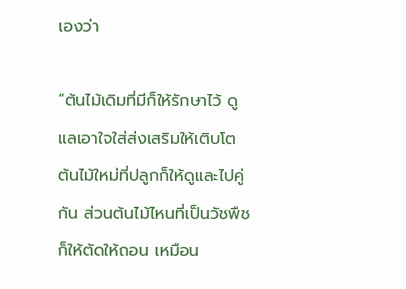เองว่า

“ต้นไม้เดิมที่มีก็ให้รักษาไว้ ดูแลเอาใจใส่ส่งเสริมให้เติบโต ต้นไม้ใหม่ที่ปลูกก็ให้ดูและไปคู่กัน ส่วนต้นไม้ไหนที่เป็นวัชพืชก็ให้ตัดให้ถอน เหมือน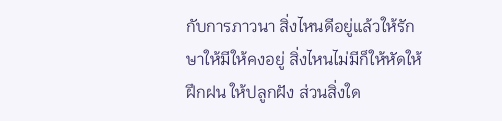กับการภาวนา สิ่งไหนดีอยู่แล้วให้รักษาให้มีให้คงอยู่ สิ่งไหนไม่มีก็ให้หัดให้ฝึกฝน ให้ปลูกฝัง ส่วนสิ่งใด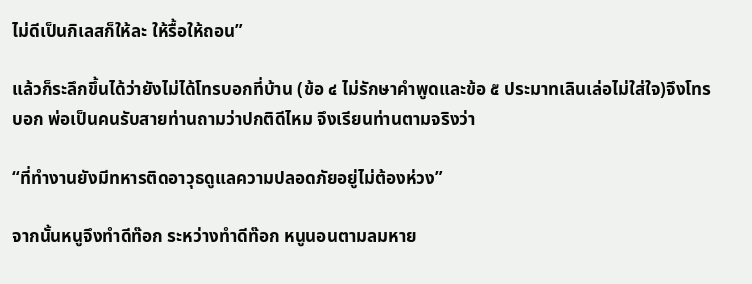ไม่ดีเป็นกิเลสก็ให้ละ ให้รื้อให้ถอน”

แล้วก็ระลึกขึ้นได้ว่ายังไม่ได้โทรบอกที่บ้าน (ข้อ ๔ ไม่รักษาคำพูดและข้อ ๕ ประมาทเลินเล่อไม่ใส่ใจ)จึงโทรบอก พ่อเป็นคนรับสายท่านถามว่าปกติดีไหม จึงเรียนท่านตามจริงว่า

“ที่ทำงานยังมีทหารติดอาวุธดูแลความปลอดภัยอยู่ไม่ต้องห่วง”

จากนั้นหนูจึงทำดีท๊อก ระหว่างทำดีท๊อก หนูนอนตามลมหาย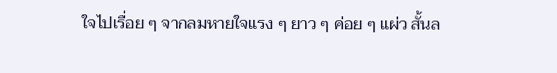ใจไปเรื่อย ๆ จากลมหายใจแรง ๆ ยาว ๆ ค่อย ๆ แผ่ว สั้นล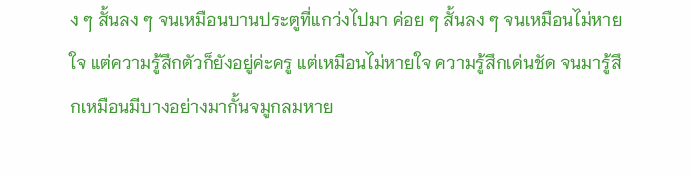ง ๆ สั้นลง ๆ จนเหมือนบานประตูที่แกว่งไปมา ค่อย ๆ สั้นลง ๆ จนเหมือนไม่หายใจ แต่ความรู้สึกตัวก็ยังอยู่ค่ะครู แต่เหมือนไม่หายใจ ความรู้สึกเด่นชัด จนมารู้สึกเหมือนมีบางอย่างมากั้นจมูกลมหาย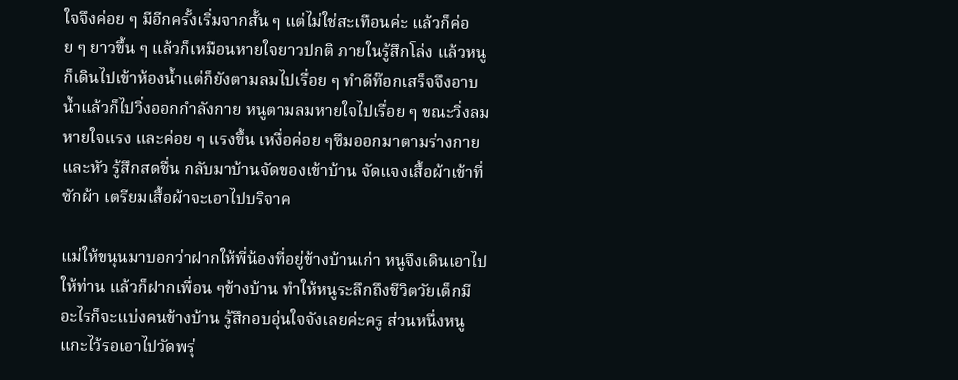ใจจึงค่อย ๆ มีอีกครั้งเริ่มจากสั้น ๆ แต่ไม่ใช่สะเทือนค่ะ แล้วก็ค่อย ๆ ยาวขึ้น ๆ แล้วก็เหมือนหายใจยาวปกติ ภายในรู้สึกโล่ง แล้วหนูก็เดินไปเข้าห้องน้ำแต่ก็ยังตามลมไปเรื่อย ๆ ทำดีท๊อกเสร็จจึงอาบน้ำแล้วก็ไปวิ่งออกกำลังกาย หนูตามลมหายใจไปเรื่อย ๆ ขณะวิ่งลมหายใจแรง และค่อย ๆ แรงขึ้น เหงื่อค่อย ๆซึมออกมาตามร่างกายและหัว รู้สึกสดชื่น กลับมาบ้านจัดของเข้าบ้าน จัดแจงเสื้อผ้าเข้าที่ ซักผ้า เตรียมเสื้อผ้าจะเอาไปบริจาค

แม่ให้ขนุนมาบอกว่าฝากให้พี่น้องที่อยู่ข้างบ้านเก่า หนูจึงเดินเอาไปให้ท่าน แล้วก็ฝากเพื่อน ๆข้างบ้าน ทำให้หนูระลึกถึงชีวิตวัยเด็กมีอะไรก็จะแบ่งคนข้างบ้าน รู้สึกอบอุ่นใจจังเลยค่ะครู ส่วนหนึ่งหนูแกะไว้รอเอาไปวัดพรุ่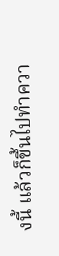งนี้ แล้วก็ขึ้นไปทำควา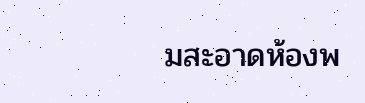มสะอาดห้องพ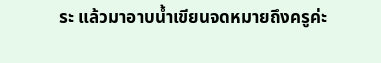ระ แล้วมาอาบน้ำเขียนจดหมายถึงครูค่ะ